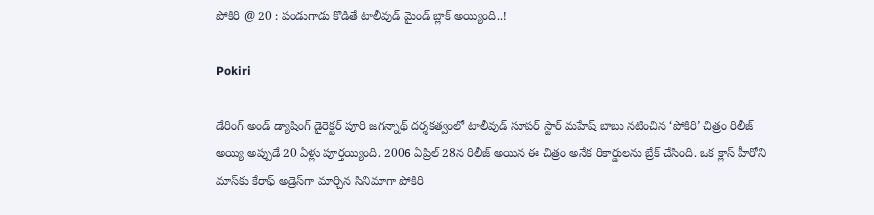పోకిరి @ 20 : పండుగాడు కొడితే టాలీవుడ్ మైండ్ బ్లాక్ అయ్యింది..!

Pokiri

డేరింగ్ అండ్ డ్యాషింగ్ డైరెక్టర్ పూరి జగన్నాథ్ దర్శకత్వంలో టాలీవుడ్ సూపర్ స్టార్ మహేష్ బాబు నటించిన ‘పోకిరి’ చిత్రం రిలీజ్ అయ్యి అప్పుడే 20 ఏళ్లు పూర్తయ్యింది. 2006 ఏప్రిల్ 28న రిలీజ్ అయిన ఈ చిత్రం అనేక రికార్డులను బ్రేక్ చేసింది. ఒక క్లాస్ హీరోని మాస్‌కు కేరాఫ్ అడ్రెస్‌గా మార్చిన సినిమాగా పోకిరి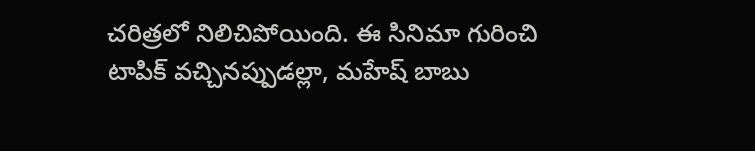చరిత్రలో నిలిచిపోయింది. ఈ సినిమా గురించి టాపిక్ వచ్చినప్పుడల్లా, మహేష్ బాబు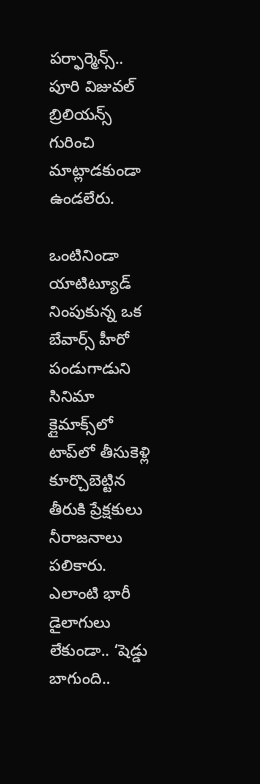పర్ఫార్మెన్స్.. పూరి విజువల్ బ్రిలియన్స్ గురించి మాట్లాడకుండా ఉండలేరు.

ఒంటినిండా యాటిట్యూడ్ నింపుకున్న ఒక బేవార్స్ హీరో పండుగాడుని సినిమా క్లైమాక్స్‌లో టాప్‌లో తీసుకెళ్లి కూర్చొబెట్టిన తీరుకి ప్రేక్షకులు నీరాజనాలు పలికారు. ఎలాంటి భారీ డైలాగులు లేకుండా.. ‘షెడ్డు బాగుంది..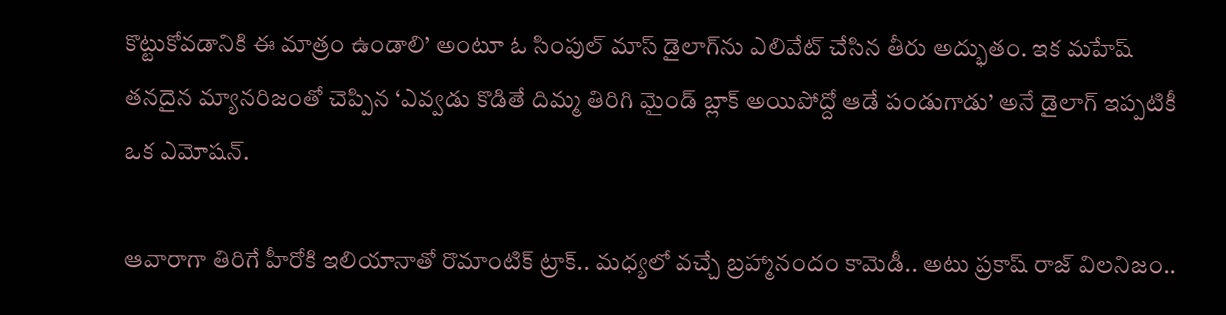కొట్టుకోవడానికి ఈ మాత్రం ఉండాలి’ అంటూ ఓ సింపుల్ మాస్ డైలాగ్‌ను ఎలివేట్ చేసిన తీరు అద్భుతం. ఇక మహేష్ తనదైన మ్యానరిజంతో చెప్పిన ‘ఎవ్వడు కొడితే దిమ్మ తిరిగి మైండ్‌ బ్లాక్‌ అయిపోద్దో ఆడే పండుగాడు’ అనే డైలాగ్ ఇప్పటికీ ఒక ఎమోషన్.

ఆవారాగా తిరిగే హీరోకి ఇలియానాతో రొమాంటిక్ ట్రాక్.. మధ్యలో వచ్చే బ్రహ్మానందం కామెడీ.. అటు ప్రకాష్ రాజ్ విలనిజం..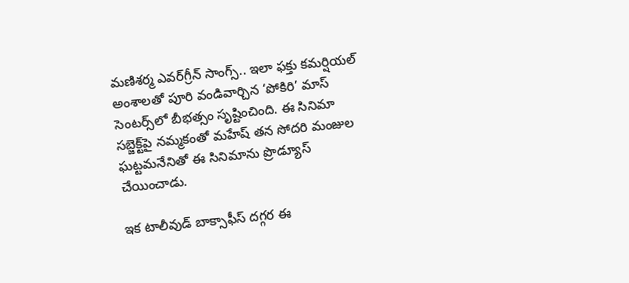మణిశర్మ ఎవర్‌గ్రీన్ సాంగ్స్.. ఇలా ఫక్తు కమర్షియల్ అంశాలతో పూరి వండివార్చిన ‘పోకిరి’ మాస్ సెంటర్స్‌లో బీభత్సం సృష్టించింది. ఈ సినిమా సబ్జెక్ట్‌పై నమ్మకంతో మహేష్ తన సోదరి మంజుల ఘట్టమనేనితో ఈ సినిమాను ప్రొడ్యూస్ చేయించాడు.

ఇక టాలీవుడ్ బాక్సాఫీస్ దగ్గర ఈ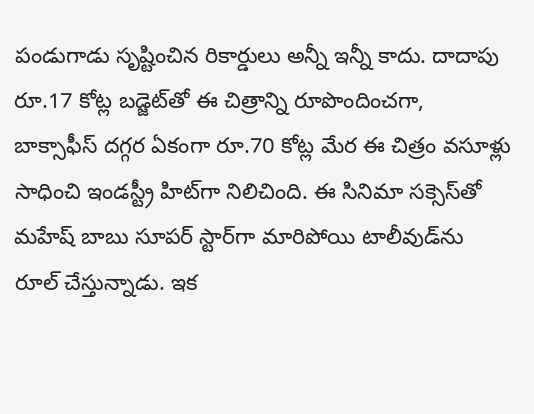పండుగాడు సృష్టించిన రికార్డులు అన్నీ ఇన్నీ కాదు. దాదాపు రూ.17 కోట్ల బడ్జెట్‌తో ఈ చిత్రాన్ని రూపొందించగా, బాక్సాఫీస్ దగ్గర ఏకంగా రూ.70 కోట్ల మేర ఈ చిత్రం వసూళ్లు సాధించి ఇండస్ట్రీ హిట్‌గా నిలిచింది. ఈ సినిమా సక్సెస్‌తో మహేష్ బాబు సూపర్ స్టార్‌గా మారిపోయి టాలీవుడ్‌ను రూల్ చేస్తున్నాడు. ఇక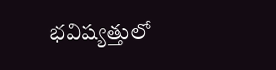భవిష్యత్తులో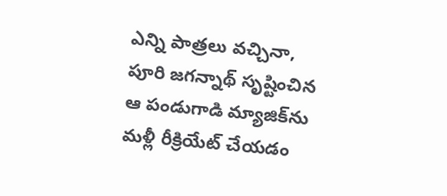ఎన్ని పాత్రలు వచ్చినా, పూరి జగన్నాథ్ సృష్టించిన ఆ పండుగాడి మ్యాజిక్‌ను మళ్లీ రీక్రియేట్ చేయడం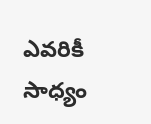ఎవరికీ సాధ్యం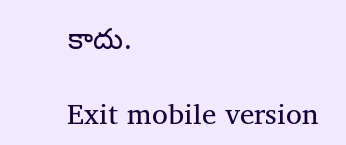కాదు.

Exit mobile version